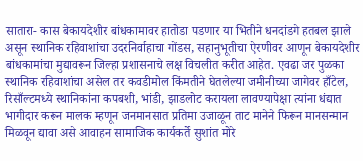सातारा- कास बेकायदेशीर बांधकामावर हातोडा पडणार या भितीने धनदांडगे हतबल झाले असून स्थानिक रहिवाशांचा उदरनिर्वाहाचा गोंडस, सहानुभूतीचा ऐरणीवर आणून बेकायदेशीर बांधकामांचा मुद्यावरून जिल्हा प्रशासनाचे लक्ष विचलीत करीत आहेत. एवढा जर पुळका स्थानिक रहिवाशांचा असेल तर कवडीमोल किंमतीने घेतलेल्या जमीनीच्या जागेवर हाँटेल, रिसाँल्टमध्ये स्थानिकांना कपबशी, भांडी, झाडलोट करायला लावण्यापेक्षा त्यांना धंद्यात भागीदार करून मालक म्हणून जनमानसात प्रतिमा उजाळून ताट मानेने फिरून मानसन्मान मिळवून द्यावा असे आवाहन सामाजिक कार्यकर्ते सुशांत मोरे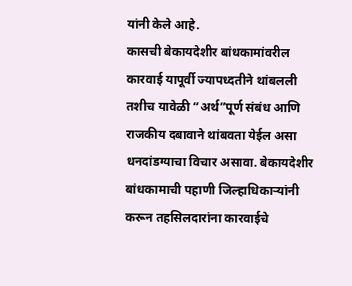यांनी केले आहे.
कासची बेकायदेशीर बांधकामांवरील कारवाई यापूर्वी ज्यापध्दतीने थांबलली तशीच यावेळी “अर्थ”पूर्ण संबंध आणि राजकीय दबावाने थांबवता येईल असा धनदांडग्याचा विचार असावा. बेकायदेशीर बांधकामाची पहाणी जिल्हाधिकाऱ्यांनी करून तहसिलदारांना कारवाईचे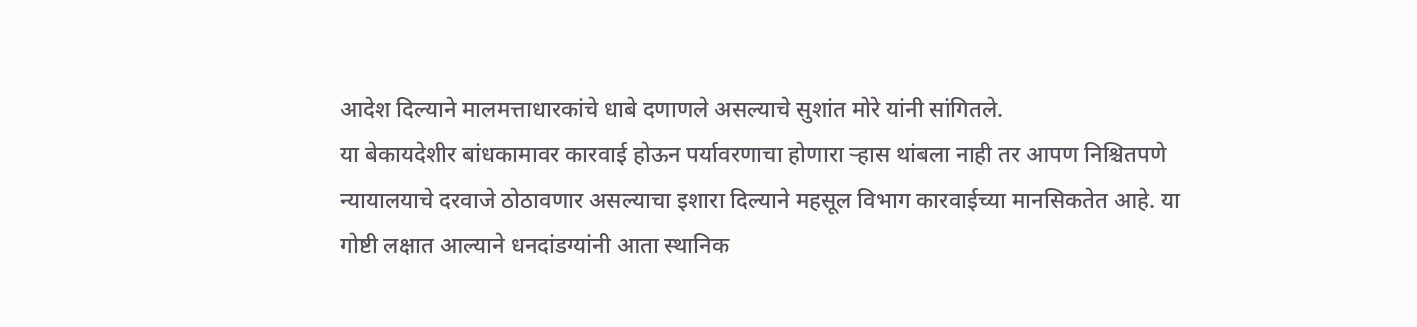आदेश दिल्याने मालमत्ताधारकांचे धाबे दणाणले असल्याचे सुशांत मोरे यांनी सांगितले.
या बेकायदेशीर बांधकामावर कारवाई होऊन पर्यावरणाचा होणारा ऱ्हास थांबला नाही तर आपण निश्चितपणे न्यायालयाचे दरवाजे ठोठावणार असल्याचा इशारा दिल्याने महसूल विभाग कारवाईच्या मानसिकतेत आहे. या गोष्टी लक्षात आल्याने धनदांडग्यांनी आता स्थानिक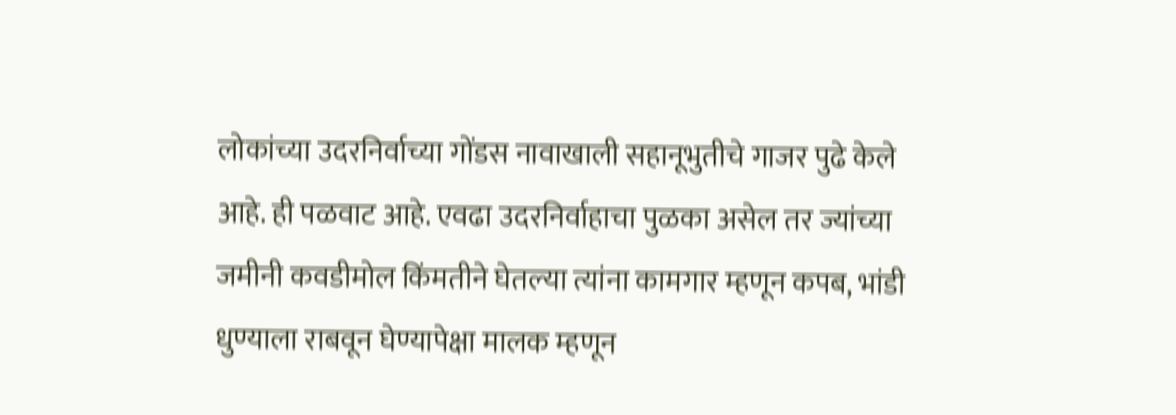लोकांच्या उदरनिर्वाच्या गोंडस नावाखाली सहानूभुतीचे गाजर पुढे केले आहे. ही पळवाट आहे. एवढा उदरनिर्वाहाचा पुळका असेल तर ज्यांच्या जमीनी कवडीमोल किंमतीने घेतल्या त्यांना कामगार म्हणून कपब, भांडी धुण्याला राबवून घेण्यापेक्षा मालक म्हणून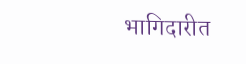भागिदारीत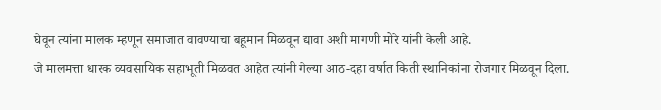घेवून त्यांना मालक म्हणून समाजात वावण्याचा बहूमान मिळवून द्यावा अशी मागणी मोरे यांनी केली आहे.
जे मालमत्ता धारक व्यवसायिक सहाभूती मिळवत आहेत त्यांनी गेल्या आठ-दहा वर्षात किती स्थानिकांना रोजगार मिळवून दिला.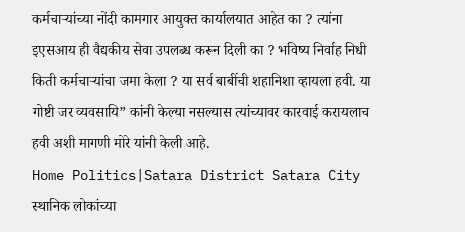कर्मचाऱ्यांच्या नोंदी कामगार आयुक्त कार्यालयात आहेत का ? त्यांना इएसआय ही वैद्यकीय सेवा उपलब्ध करून दिली का ? भविष्य निर्वाह निधी किती कर्मचाऱ्यांचा जमा केला ? या सर्व बाबींची शहानिशा व्हायला हवी. या गोष्टी जर व्यवसायि” कांनी केल्या नसल्यास त्यांच्यावर कारवाई करायलाच हवी अशी मागणी मोरे यांनी केली आहे.
Home Politics|Satara District Satara City स्थानिक लोकांच्या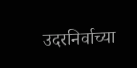उदरनिर्वाच्या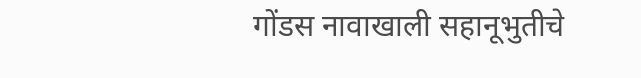गोंडस नावाखाली सहानूभुतीचे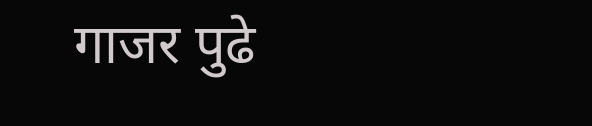गाजर पुढे